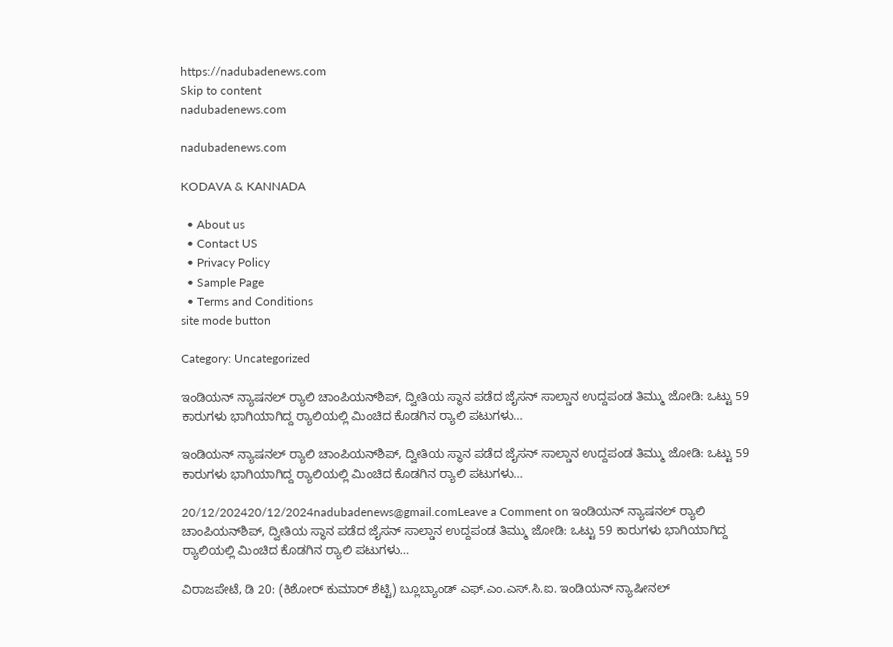https://nadubadenews.com
Skip to content
nadubadenews.com

nadubadenews.com

KODAVA & KANNADA

  • About us
  • Contact US
  • Privacy Policy
  • Sample Page
  • Terms and Conditions
site mode button

Category: Uncategorized

ಇಂಡಿಯನ್ ನ್ಯಾಷನಲ್ ರ‍್ಯಾಲಿ ಚಾಂಪಿಯನ್‌ಶಿಪ್, ದ್ವೀತಿಯ ಸ್ಥಾನ ಪಡೆದ ಜೈಸನ್ ಸಾಲ್ಡಾನ ಉದ್ದಪಂಡ ತಿಮ್ಮು ಜೋಡಿ: ಒಟ್ಟು 59 ಕಾರುಗಳು ಭಾಗಿಯಾಗಿದ್ದ ರ‍್ಯಾಲಿಯಲ್ಲಿ ಮಿಂಚಿದ ಕೊಡಗಿನ ರ‍್ಯಾಲಿ ಪಟುಗಳು…

ಇಂಡಿಯನ್ ನ್ಯಾಷನಲ್ ರ‍್ಯಾಲಿ ಚಾಂಪಿಯನ್‌ಶಿಪ್, ದ್ವೀತಿಯ ಸ್ಥಾನ ಪಡೆದ ಜೈಸನ್ ಸಾಲ್ಡಾನ ಉದ್ದಪಂಡ ತಿಮ್ಮು ಜೋಡಿ: ಒಟ್ಟು 59 ಕಾರುಗಳು ಭಾಗಿಯಾಗಿದ್ದ ರ‍್ಯಾಲಿಯಲ್ಲಿ ಮಿಂಚಿದ ಕೊಡಗಿನ ರ‍್ಯಾಲಿ ಪಟುಗಳು…

20/12/202420/12/2024nadubadenews@gmail.comLeave a Comment on ಇಂಡಿಯನ್ ನ್ಯಾಷನಲ್ ರ‍್ಯಾಲಿ ಚಾಂಪಿಯನ್‌ಶಿಪ್, ದ್ವೀತಿಯ ಸ್ಥಾನ ಪಡೆದ ಜೈಸನ್ ಸಾಲ್ಡಾನ ಉದ್ದಪಂಡ ತಿಮ್ಮು ಜೋಡಿ: ಒಟ್ಟು 59 ಕಾರುಗಳು ಭಾಗಿಯಾಗಿದ್ದ ರ‍್ಯಾಲಿಯಲ್ಲಿ ಮಿಂಚಿದ ಕೊಡಗಿನ ರ‍್ಯಾಲಿ ಪಟುಗಳು…

ವಿರಾಜಪೇಟೆ, ಡಿ 20: (ಕಿಶೋರ್ ಕುಮಾರ್ ಶೆಟ್ಟಿ) ಬ್ಲೂಬ್ಯಾಂಡ್ ಎಫ್.ಎಂ.ಎಸ್.ಸಿ.ಐ. ಇಂಡಿಯನ್ ನ್ಯಾಷೀನಲ್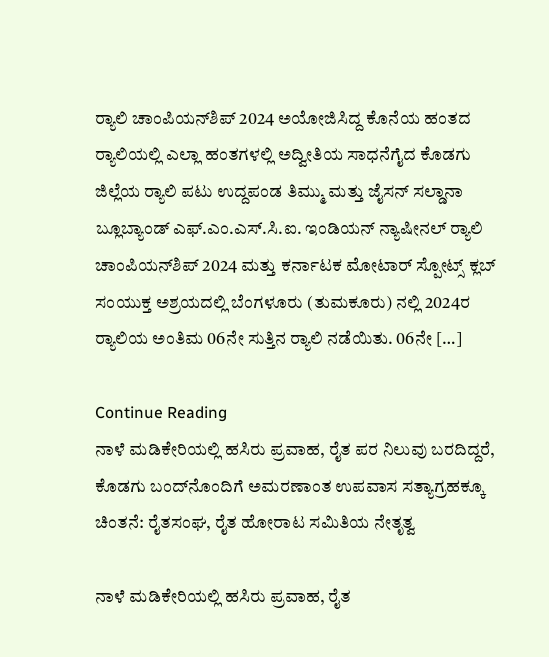ರ‍್ಯಾಲಿ ಚಾಂಪಿಯನ್‌ಶಿಪ್ 2024 ಅಯೋಜಿಸಿದ್ದ ಕೊನೆಯ ಹಂತದ ರ‍್ಯಾಲಿಯಲ್ಲಿ ಎಲ್ಲಾ ಹಂತಗಳಲ್ಲಿ ಅದ್ವೀತಿಯ ಸಾಧನೆಗೈದ ಕೊಡಗು ಜಿಲ್ಲೆಯ ರ‍್ಯಾಲಿ ಪಟು ಉದ್ದಪಂಡ ತಿಮ್ಮು ಮತ್ತು ಜೈಸನ್ ಸಲ್ಡಾನಾ ಬ್ಲೂಬ್ಯಾಂಡ್ ಎಫ್.ಎಂ.ಎಸ್.ಸಿ.ಐ. ಇಂಡಿಯನ್ ನ್ಯಾಷೀನಲ್ ರ‍್ಯಾಲಿ ಚಾಂಪಿಯನ್‌ಶಿಪ್ 2024 ಮತ್ತು ಕರ್ನಾಟಕ ಮೋಟಾರ್ ಸ್ಪೋಟ್ಸ್ ಕ್ಲಬ್ ಸಂಯುಕ್ತ ಅಶ್ರಯದಲ್ಲಿ ಬೆಂಗಳೂರು (ತುಮಕೂರು) ನಲ್ಲಿ 2024ರ ರ‍್ಯಾಲಿಯ ಅಂತಿಮ 06ನೇ ಸುತ್ತಿನ ರ‍್ಯಾಲಿ ನಡೆಯಿತು. 06ನೇ […]

Continue Reading
ನಾಳೆ ಮಡಿಕೇರಿಯಲ್ಲಿ ಹಸಿರು ಪ್ರವಾಹ, ರೈತ ಪರ ನಿಲುವು ಬರದಿದ್ದರೆ, ಕೊಡಗು ಬಂದ್‌ನೊಂದಿಗೆ ಅಮರಣಾಂತ ಉಪವಾಸ ಸತ್ಯಾಗ್ರಹಕ್ಕೂ ಚಿಂತನೆ: ರೈತಸಂಘ, ರೈತ ಹೋರಾಟ ಸಮಿತಿಯ ನೇತೃತ್ವ

ನಾಳೆ ಮಡಿಕೇರಿಯಲ್ಲಿ ಹಸಿರು ಪ್ರವಾಹ, ರೈತ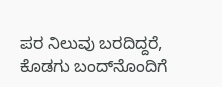ಪರ ನಿಲುವು ಬರದಿದ್ದರೆ, ಕೊಡಗು ಬಂದ್‌ನೊಂದಿಗೆ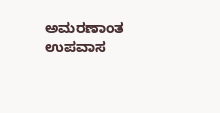ಅಮರಣಾಂತ ಉಪವಾಸ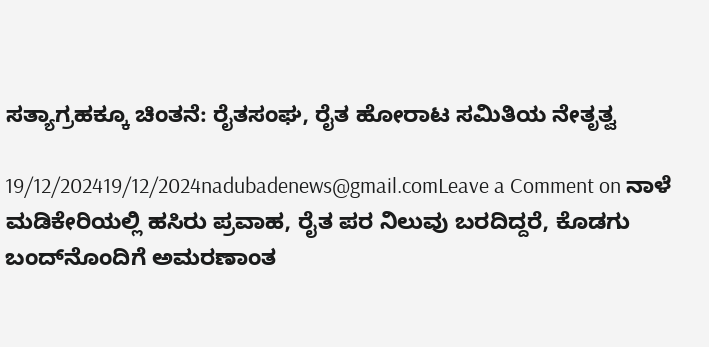ಸತ್ಯಾಗ್ರಹಕ್ಕೂ ಚಿಂತನೆ: ರೈತಸಂಘ, ರೈತ ಹೋರಾಟ ಸಮಿತಿಯ ನೇತೃತ್ವ

19/12/202419/12/2024nadubadenews@gmail.comLeave a Comment on ನಾಳೆ ಮಡಿಕೇರಿಯಲ್ಲಿ ಹಸಿರು ಪ್ರವಾಹ, ರೈತ ಪರ ನಿಲುವು ಬರದಿದ್ದರೆ, ಕೊಡಗು ಬಂದ್‌ನೊಂದಿಗೆ ಅಮರಣಾಂತ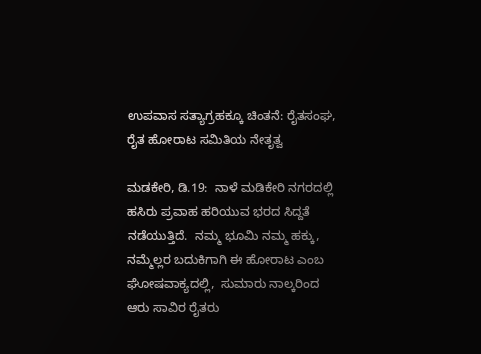ಉಪವಾಸ ಸತ್ಯಾಗ್ರಹಕ್ಕೂ ಚಿಂತನೆ: ರೈತಸಂಘ, ರೈತ ಹೋರಾಟ ಸಮಿತಿಯ ನೇತೃತ್ವ

ಮಡಕೇರಿ, ಡಿ.19:  ನಾಳೆ ಮಡಿಕೇರಿ ನಗರದಲ್ಲಿ ಹಸಿರು ಪ್ರವಾಹ ಹರಿಯುವ ಭರದ ಸಿದ್ದತೆ ನಡೆಯುತ್ತಿದೆ.  ನಮ್ಮ ಭೂಮಿ ನಮ್ಮ ಹಕ್ಕು, ನಮ್ಮೆಲ್ಲರ ಬದುಕಿಗಾಗಿ ಈ ಹೋರಾಟ ಎಂಬ ಘೋಷವಾಕ್ಯದಲ್ಲಿ,  ಸುಮಾರು ನಾಲ್ಕರಿಂದ ಆರು ಸಾವಿರ ರೈತರು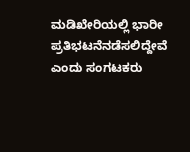ಮಡಿಖೇರಿಯಲ್ಲಿ ಭಾರೀ ಪ್ರತಿಭಟನೆನಡೆಸಲಿದ್ದೇವೆ ಎಂದು ಸಂಗಟಕರು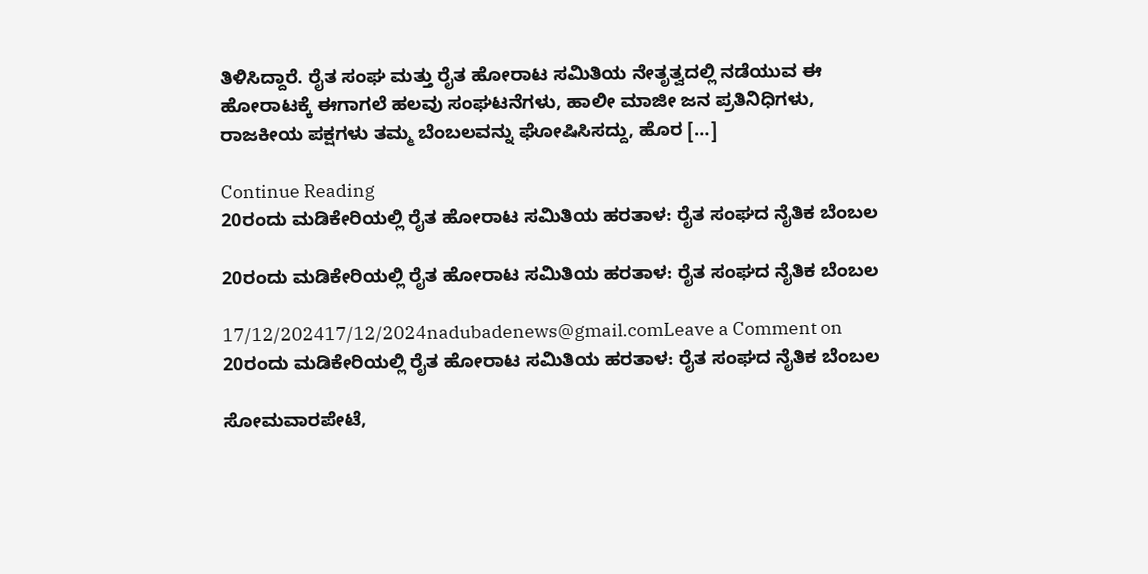ತಿಳಿಸಿದ್ದಾರೆ. ರೈತ ಸಂಘ ಮತ್ತು ರೈತ ಹೋರಾಟ ಸಮಿತಿಯ ನೇತೃತ್ವದಲ್ಲಿ ನಡೆಯುವ ಈ ಹೋರಾಟಕ್ಕೆ ಈಗಾಗಲೆ ಹಲವು ಸಂಘಟನೆಗಳು, ಹಾಲೀ ಮಾಜೀ ಜನ ಪ್ರತಿನಿಧಿಗಳು, ರಾಜಕೀಯ ಪಕ್ಷಗಳು ತಮ್ಮ ಬೆಂಬಲವನ್ನು ಘೋಷಿಸಿಸದ್ದು, ಹೊರ […]

Continue Reading
20ರಂದು ಮಡಿಕೇರಿಯಲ್ಲಿ ರೈತ ಹೋರಾಟ ಸಮಿತಿಯ ಹರತಾಳ: ರೈತ ಸಂಘದ ನೈತಿಕ ಬೆಂಬಲ

20ರಂದು ಮಡಿಕೇರಿಯಲ್ಲಿ ರೈತ ಹೋರಾಟ ಸಮಿತಿಯ ಹರತಾಳ: ರೈತ ಸಂಘದ ನೈತಿಕ ಬೆಂಬಲ

17/12/202417/12/2024nadubadenews@gmail.comLeave a Comment on 20ರಂದು ಮಡಿಕೇರಿಯಲ್ಲಿ ರೈತ ಹೋರಾಟ ಸಮಿತಿಯ ಹರತಾಳ: ರೈತ ಸಂಘದ ನೈತಿಕ ಬೆಂಬಲ

ಸೋಮವಾರಪೇಟೆ,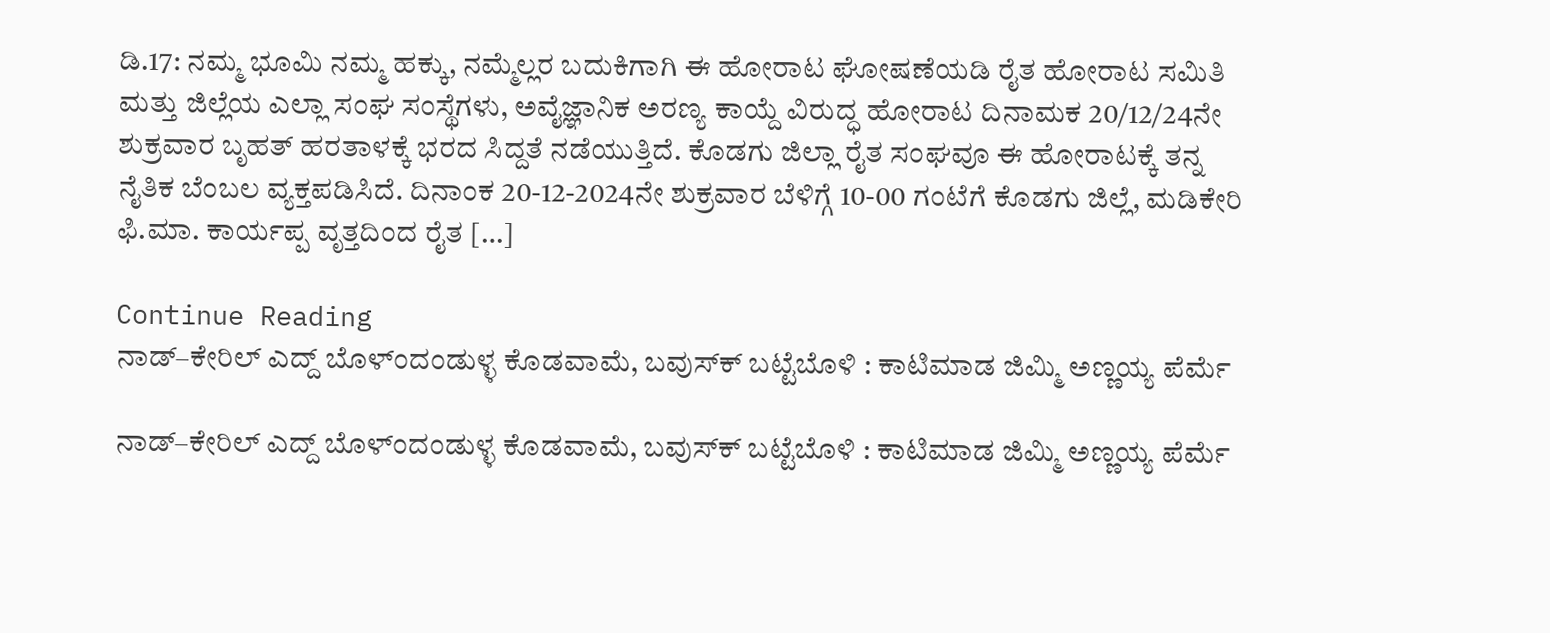ಡಿ.17: ನಮ್ಮ ಭೂಮಿ ನಮ್ಮ ಹಕ್ಕು, ನಮ್ಮೆಲ್ಲರ ಬದುಕಿಗಾಗಿ ಈ ಹೋರಾಟ ಘೋಷಣೆಯಡಿ ರೈತ ಹೋರಾಟ ಸಮಿತಿ ಮತ್ತು ಜಿಲ್ಲೆಯ ಎಲ್ಲಾ ಸಂಘ ಸಂಸ್ಥೆಗಳು, ಅವೈಜ್ಞಾನಿಕ ಅರಣ್ಯ ಕಾಯ್ದೆ ವಿರುದ್ಧ ಹೋರಾಟ ದಿನಾಮಕ 20/12/24ನೇ ಶುಕ್ರವಾರ ಬೃಹತ್‌ ಹರತಾಳಕ್ಕೆ ಭರದ ಸಿದ್ದತೆ ನಡೆಯುತ್ತಿದೆ. ಕೊಡಗು ಜಿಲ್ಲಾ ರೈತ ಸಂಘವೂ ಈ ಹೋರಾಟಕ್ಕೆ ತನ್ನ ನೈತಿಕ ಬೆಂಬಲ ವ್ಯಕ್ತಪಡಿಸಿದೆ. ದಿನಾಂಕ 20-12-2024ನೇ ಶುಕ್ರವಾರ ಬೆಳಿಗ್ಗೆ 10-00 ಗಂಟೆಗೆ ಕೊಡಗು ಜಿಲ್ಲೆ, ಮಡಿಕೇರಿ ಫಿ.ಮಾ. ಕಾರ್ಯಪ್ಪ ವೃತ್ತದಿಂದ ರೈತ […]

Continue Reading
ನಾಡ್‌–ಕೇರಿಲ್‌‌ ಎದ್ದ್‌ ಬೊಳ್ಂದಂಡುಳ್ಳ ಕೊಡವಾಮೆ, ಬವುಸ್‌ಕ್‌ ಬಟ್ಟೆಬೊಳಿ : ಕಾಟಿಮಾಡ ಜಿಮ್ಮಿ ಅಣ್ಣಯ್ಯ ಪೆರ್ಮೆ

ನಾಡ್‌–ಕೇರಿಲ್‌‌ ಎದ್ದ್‌ ಬೊಳ್ಂದಂಡುಳ್ಳ ಕೊಡವಾಮೆ, ಬವುಸ್‌ಕ್‌ ಬಟ್ಟೆಬೊಳಿ : ಕಾಟಿಮಾಡ ಜಿಮ್ಮಿ ಅಣ್ಣಯ್ಯ ಪೆರ್ಮೆ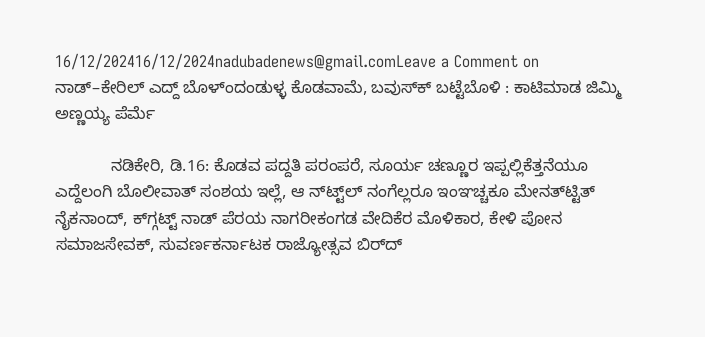16/12/202416/12/2024nadubadenews@gmail.comLeave a Comment on ನಾಡ್‌–ಕೇರಿಲ್‌‌ ಎದ್ದ್‌ ಬೊಳ್ಂದಂಡುಳ್ಳ ಕೊಡವಾಮೆ, ಬವುಸ್‌ಕ್‌ ಬಟ್ಟೆಬೊಳಿ : ಕಾಟಿಮಾಡ ಜಿಮ್ಮಿ ಅಣ್ಣಯ್ಯ ಪೆರ್ಮೆ

            ನಡಿಕೇರಿ, ಡಿ.16: ಕೊಡವ ಪದ್ದತಿ ಪರಂಪರೆ, ಸೂರ್ಯ ಚಣ್ಣೂರ ಇಪ್ಪಲ್ಲಿಕೆತ್ತನೆಯೂ ಎದ್ದೆಲಂಗಿ ಬೊಲೀವಾತ್‌ ಸಂಶಯ ಇಲ್ಲೆ, ಆ ನ್‌ಟ್ಟ್‌ಲ್‌ ನಂಗೆಲ್ಲರೂ ಇಂಞಚ್ಚಕೂ ಮೇನತ್‌ಟ್ಟಿತ್‌ ನೈಕನಾಂದ್‌, ಕ್‌ಗ್ಗಟ್ಟ್‌ ನಾಡ್‌ ಪೆರಯ ನಾಗರೀಕಂಗಡ ವೇದಿಕೆರ ಮೊಳಿಕಾರ, ಕೇಳಿ ಪೋನ ಸಮಾಜಸೇವಕ್‌, ಸುವರ್ಣಕರ್ನಾಟಕ ರಾಜ್ಯೋತ್ಸವ ಬಿರ್‌ದ್‌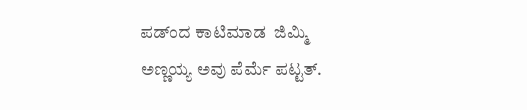ಪಡ್ಂದ ಕಾಟಿಮಾಡ  ಜಿಮ್ಮಿ ಅಣ್ಣಯ್ಯ ಅವು ಪೆರ್ಮೆ ಪಟ್ಟತ್.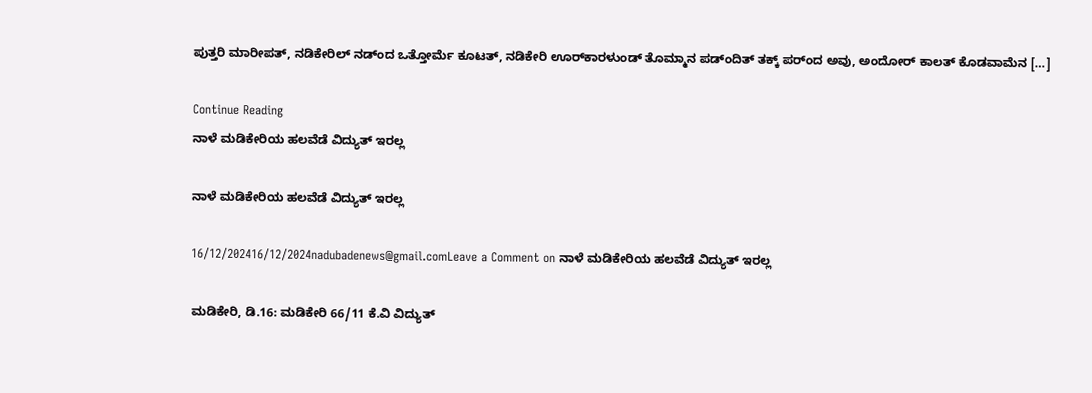ಪುತ್ತರಿ ಮಾರೀಪತ್‌, ನಡಿಕೇರಿಲ್‌ ನಡ್ಂದ ಒತ್ತೋರ್ಮೆ ಕೂಟತ್‌, ನಡಿಕೇರಿ ಊರ್‌ಕಾರಳುಂಡ್‌ ತೊಮ್ಮಾನ ಪಡ್ಂದಿತ್‌ ತಕ್ಕ್‌ ಪರ್ಂದ ಅವು, ಅಂದೋರ್‌ ಕಾಲತ್‌ ಕೊಡವಾಮೆನ […]

Continue Reading
ನಾಳೆ ಮಡಿಕೇರಿಯ ಹಲವೆಡೆ ವಿದ್ಯುತ್ ಇರಲ್ಲ

ನಾಳೆ ಮಡಿಕೇರಿಯ ಹಲವೆಡೆ ವಿದ್ಯುತ್ ಇರಲ್ಲ

16/12/202416/12/2024nadubadenews@gmail.comLeave a Comment on ನಾಳೆ ಮಡಿಕೇರಿಯ ಹಲವೆಡೆ ವಿದ್ಯುತ್ ಇರಲ್ಲ

ಮಡಿಕೇರಿ, ಡಿ.16: ಮಡಿಕೇರಿ 66/11 ಕೆ.ವಿ ವಿದ್ಯುತ್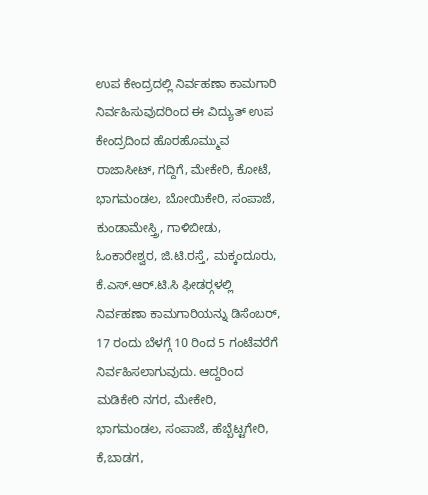ಉಪ ಕೇಂದ್ರದಲ್ಲಿ ನಿರ್ವಹಣಾ ಕಾಮಗಾರಿ ನಿರ್ವಹಿಸುವುದರಿಂದ ಈ ವಿದ್ಯುತ್ ಉಪ ಕೇಂದ್ರದಿಂದ ಹೊರಹೊಮ್ಮುವ ರಾಜಾಸೀಟ್, ಗದ್ದಿಗೆ, ಮೇಕೇರಿ, ಕೋಟೆ, ಭಾಗಮಂಡಲ, ಬೋಯಿಕೇರಿ, ಸಂಪಾಜೆ, ಕುಂಡಾಮೇಸ್ತ್ರಿ, ಗಾಳಿಬೀಡು, ಓಂಕಾರೇಶ್ವರ, ಜಿ.ಟಿ.ರಸ್ತೆ, ಮಕ್ಕಂದೂರು, ಕೆ.ಎಸ್.ಆರ್.ಟಿ.ಸಿ ಫೀಡರ್‍ಗಳಲ್ಲಿ ನಿರ್ವಹಣಾ ಕಾಮಗಾರಿಯನ್ನು ಡಿಸೆಂಬರ್, 17 ರಂದು ಬೆಳಗ್ಗೆ 10 ರಿಂದ 5 ಗಂಟೆವರೆಗೆ  ನಿರ್ವಹಿಸಲಾಗುವುದು. ಆದ್ದರಿಂದ ಮಡಿಕೇರಿ ನಗರ, ಮೇಕೇರಿ, ಭಾಗಮಂಡಲ, ಸಂಪಾಜೆ, ಹೆಬ್ಬೆಟ್ಟಗೇರಿ, ಕೆ,ಬಾಡಗ,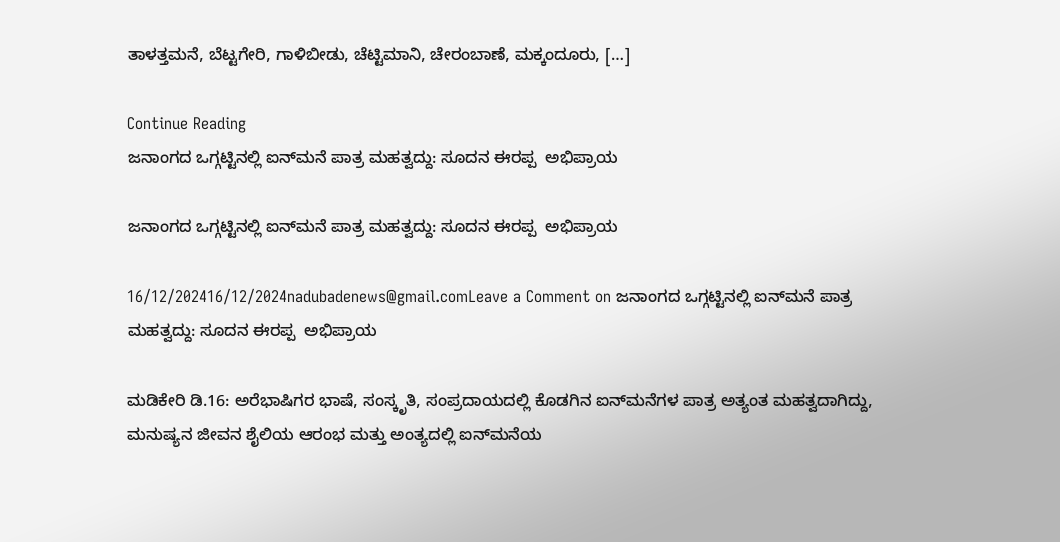ತಾಳತ್ತಮನೆ, ಬೆಟ್ಟಗೇರಿ, ಗಾಳಿಬೀಡು, ಚೆಟ್ಟಿಮಾನಿ, ಚೇರಂಬಾಣೆ, ಮಕ್ಕಂದೂರು, […]

Continue Reading
ಜನಾಂಗದ ಒಗ್ಗಟ್ಟಿನಲ್ಲಿ ಐನ್‍ಮನೆ ಪಾತ್ರ ಮಹತ್ವದ್ದು: ಸೂದನ ಈರಪ್ಪ  ಅಭಿಪ್ರಾಯ

ಜನಾಂಗದ ಒಗ್ಗಟ್ಟಿನಲ್ಲಿ ಐನ್‍ಮನೆ ಪಾತ್ರ ಮಹತ್ವದ್ದು: ಸೂದನ ಈರಪ್ಪ  ಅಭಿಪ್ರಾಯ

16/12/202416/12/2024nadubadenews@gmail.comLeave a Comment on ಜನಾಂಗದ ಒಗ್ಗಟ್ಟಿನಲ್ಲಿ ಐನ್‍ಮನೆ ಪಾತ್ರ ಮಹತ್ವದ್ದು: ಸೂದನ ಈರಪ್ಪ  ಅಭಿಪ್ರಾಯ

ಮಡಿಕೇರಿ ಡಿ.16: ಅರೆಭಾಷಿಗರ ಭಾಷೆ, ಸಂಸ್ಕೃತಿ, ಸಂಪ್ರದಾಯದಲ್ಲಿ ಕೊಡಗಿನ ಐನ್‍ಮನೆಗಳ ಪಾತ್ರ ಅತ್ಯಂತ ಮಹತ್ವದಾಗಿದ್ದು, ಮನುಷ್ಯನ ಜೀವನ ಶೈಲಿಯ ಆರಂಭ ಮತ್ತು ಅಂತ್ಯದಲ್ಲಿ ಐನ್‍ಮನೆಯ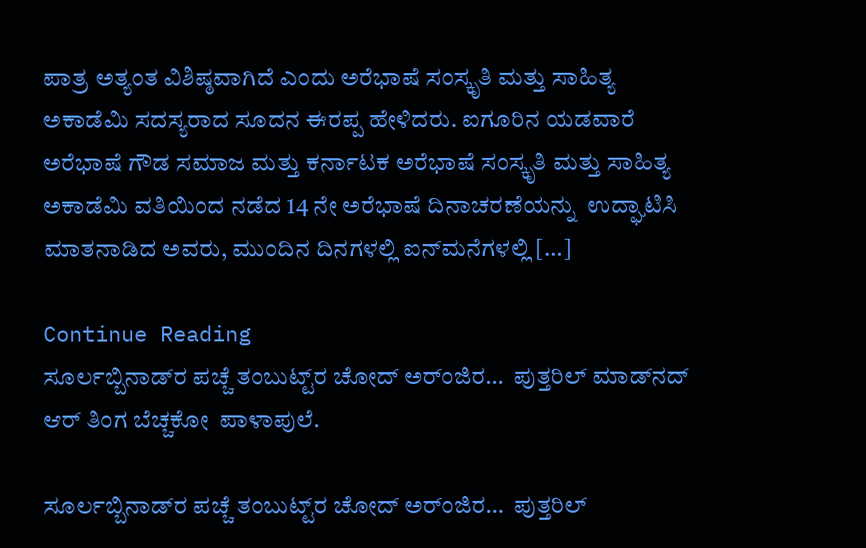ಪಾತ್ರ ಅತ್ಯಂತ ವಿಶಿಷ್ಠವಾಗಿದೆ ಎಂದು ಅರೆಭಾಷೆ ಸಂಸ್ಕೃತಿ ಮತ್ತು ಸಾಹಿತ್ಯ ಅಕಾಡೆಮಿ ಸದಸ್ಯರಾದ ಸೂದನ ಈರಪ್ಪ ಹೇಳಿದರು. ಐಗೂರಿನ ಯಡವಾರೆ ಅರೆಭಾಷೆ ಗೌಡ ಸಮಾಜ ಮತ್ತು ಕರ್ನಾಟಕ ಅರೆಭಾಷೆ ಸಂಸ್ಕೃತಿ ಮತ್ತು ಸಾಹಿತ್ಯ ಅಕಾಡೆಮಿ ವತಿಯಿಂದ ನಡೆದ 14 ನೇ ಅರೆಭಾಷೆ ದಿನಾಚರಣೆಯನ್ನು  ಉದ್ಘಾಟಿಸಿ ಮಾತನಾಡಿದ ಅವರು, ಮುಂದಿನ ದಿನಗಳಲ್ಲಿ ಐನ್‍ಮನೆಗಳಲ್ಲಿ […]

Continue Reading
ಸೂರ್ಲಬ್ಬಿನಾಡ್‌ರ ಪಚ್ಚೆ ತಂಬುಟ್ಟ್‌ರ ಚೋದ್ ಅರ್ಂಜಿರ…  ಪುತ್ತರಿಲ್‌ ಮಾಡ್‌ನದ್‌ ಆರ್‌ ತಿಂಗ ಬೆಚ್ಚಕೋ  ಪಾಳಾಪುಲೆ.

ಸೂರ್ಲಬ್ಬಿನಾಡ್‌ರ ಪಚ್ಚೆ ತಂಬುಟ್ಟ್‌ರ ಚೋದ್ ಅರ್ಂಜಿರ…  ಪುತ್ತರಿಲ್‌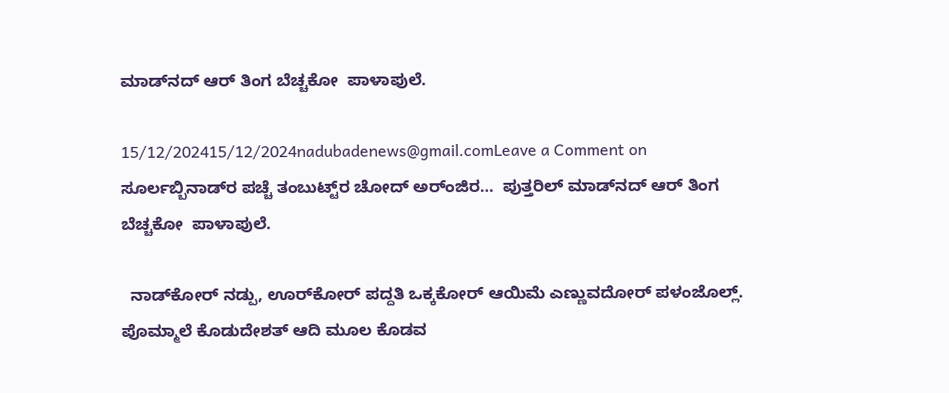ಮಾಡ್‌ನದ್‌ ಆರ್‌ ತಿಂಗ ಬೆಚ್ಚಕೋ  ಪಾಳಾಪುಲೆ.

15/12/202415/12/2024nadubadenews@gmail.comLeave a Comment on ಸೂರ್ಲಬ್ಬಿನಾಡ್‌ರ ಪಚ್ಚೆ ತಂಬುಟ್ಟ್‌ರ ಚೋದ್ ಅರ್ಂಜಿರ…  ಪುತ್ತರಿಲ್‌ ಮಾಡ್‌ನದ್‌ ಆರ್‌ ತಿಂಗ ಬೆಚ್ಚಕೋ  ಪಾಳಾಪುಲೆ.

  ನಾಡ್‌ಕೋರ್‌ ನಡ್ಪು, ಊರ್‌ಕೋರ್‌ ಪದ್ದತಿ ಒಕ್ಕಕೋರ್‌ ಆಯಿಮೆ ಎಣ್ಣುವದೋರ್‌ ಪಳಂಜೊಲ್ಲ್‌. ಪೊಮ್ಮಾಲೆ ಕೊಡುದೇಶತ್‌ ಆದಿ ಮೂಲ ಕೊಡವ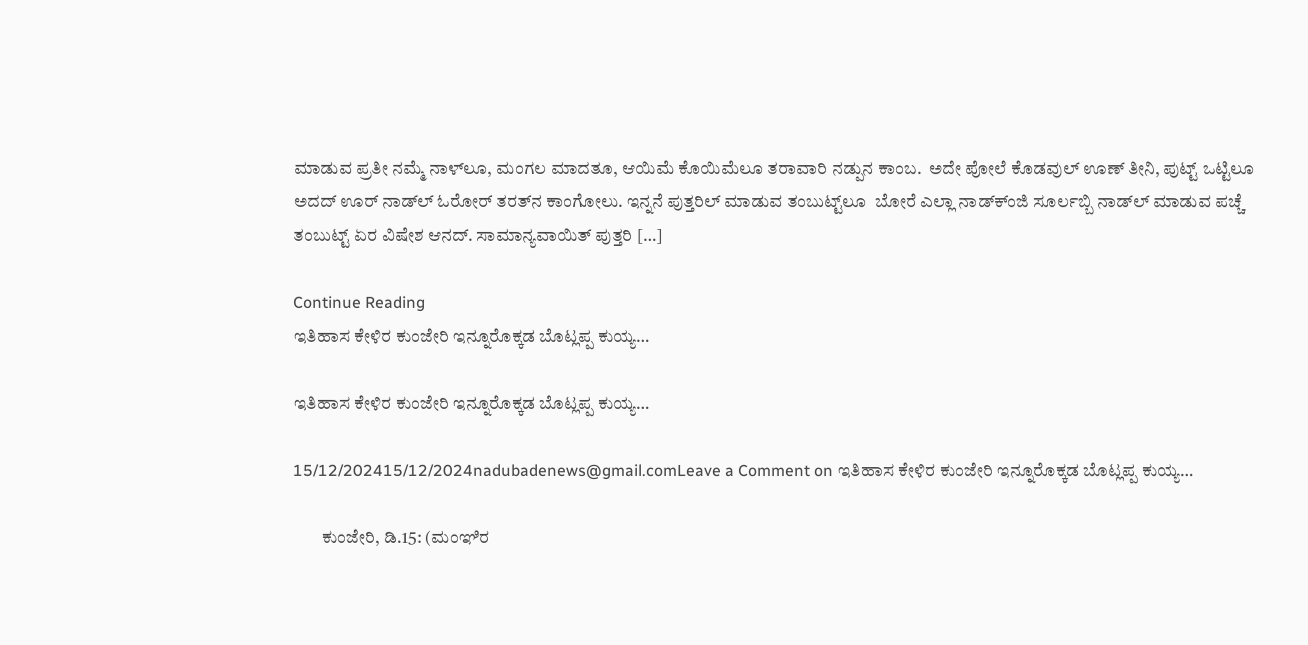ಮಾಡುವ ಪ್ರತೀ ನಮ್ಮೆ ನಾಳ್‌ಲೂ, ಮಂಗಲ ಮಾದತೂ, ಆಯಿಮೆ ಕೊಯಿಮೆಲೂ ತರಾವಾರಿ ನಡ್ಪುನ ಕಾಂಬ.  ಅದೇ ಪೋಲೆ ಕೊಡವುಲ್‌ ಊಣ್‌ ತೀನಿ, ಪುಟ್ಟ್‌ ಒಟ್ಟಿಲೂ ಅದದ್‌ ಊರ್‌ ನಾಡ್‌ಲ್‌ ಓರೋರ್‌ ತರತ್‌ನ ಕಾಂಗೋಲು. ಇನ್ನನೆ ಪುತ್ತರಿಲ್‌ ಮಾಡುವ ತಂಬುಟ್ಟ್‌ಲೂ  ಬೋರೆ ಎಲ್ಲಾ ನಾಡ್‌ಕ್ಂಜಿ ಸೂರ್ಲಬ್ಬಿ ನಾಡ್‌ಲ್ ಮಾಡುವ ಪಚ್ಚೆ ತಂಬುಟ್ಟ್‌ ಏರ ವಿಷೇಶ ಆನದ್. ಸಾಮಾನ್ಯವಾಯಿತ್‌ ಪುತ್ತರಿ […]

Continue Reading
ಇತಿಹಾಸ ಕೇಳಿರ ಕುಂಜೇರಿ ಇನ್ನೂರೊಕ್ಕಡ ಬೊಟ್ಲಪ್ಪ ಕುಯ್ಯ…

ಇತಿಹಾಸ ಕೇಳಿರ ಕುಂಜೇರಿ ಇನ್ನೂರೊಕ್ಕಡ ಬೊಟ್ಲಪ್ಪ ಕುಯ್ಯ…

15/12/202415/12/2024nadubadenews@gmail.comLeave a Comment on ಇತಿಹಾಸ ಕೇಳಿರ ಕುಂಜೇರಿ ಇನ್ನೂರೊಕ್ಕಡ ಬೊಟ್ಲಪ್ಪ ಕುಯ್ಯ…

        ಕುಂಜೇರಿ, ಡಿ.15: (ಮಂಞಿರ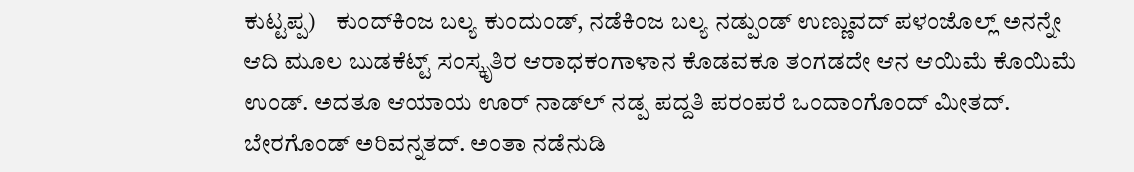ಕುಟ್ಟಪ್ಪ)    ಕುಂದ್‌ಕಿಂಜ ಬಲ್ಯ ಕುಂದುಂಡ್‌, ನಡೆಕಿಂಜ ಬಲ್ಯ ನಡ್ಪುಂಡ್‌ ಉಣ್ಣುವದ್‌ ಪಳಂಜೊಲ್ಲ್‌ ಅನನ್ನೇ ಆದಿ ಮೂಲ ಬುಡಕೆಟ್ಟ್‌ ಸಂಸ್ಕೃತಿರ ಆರಾಧಕಂಗಾಳಾನ ಕೊಡವಕೂ ತಂಗಡದೇ ಆನ ಆಯಿಮೆ ಕೊಯಿಮೆ ಉಂಡ್. ಅದತೂ ಆಯಾಯ ಊರ್‌ ನಾಡ್‌ಲ್‌ ನಡ್ಪ ಪದ್ದತಿ ಪರಂಪರೆ ಒಂದಾಂಗೊಂದ್‌ ಮೀತದ್. ಬೇರಗೊಂಡ್‌ ಅರಿವನ್ನತದ್. ಅಂತಾ ನಡೆನುಡಿ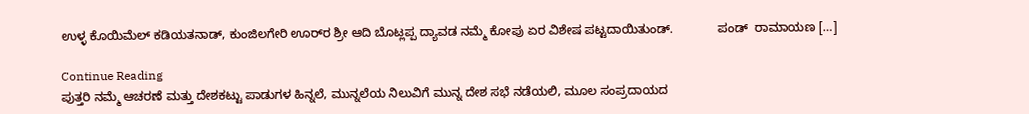ಉಳ್ಳ ಕೊಯಿಮೆಲ್‌ ಕಡಿಯತನಾಡ್‌, ಕುಂಜಿಲಗೇರಿ ಊರ್‌ರ ಶ್ರೀ ಆದಿ ಬೊಟ್ಲಪ್ಪ ದ್ಯಾವಡ ನಮ್ಮೆ ಕೋಪು ಏರ ವಿಶೇಷ ಪಟ್ಟದಾಯಿತುಂಡ್.             ಪಂಡ್‌  ರಾಮಾಯಣ […]

Continue Reading
ಪುತ್ತರಿ ನಮ್ಮೆ ಆಚರಣೆ ಮತ್ತು ದೇಶಕಟ್ಟು ಪಾಡುಗಳ ಹಿನ್ನಲೆ, ಮುನ್ನಲೆಯ ನಿಲುವಿಗೆ ಮುನ್ನ ದೇಶ ಸಭೆ ನಡೆಯಲಿ, ಮೂಲ ಸಂಪ್ರದಾಯದ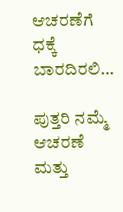ಆಚರಣೆಗೆ ಧಕ್ಕೆ ಬಾರದಿರಲಿ…

ಪುತ್ತರಿ ನಮ್ಮೆ ಆಚರಣೆ ಮತ್ತು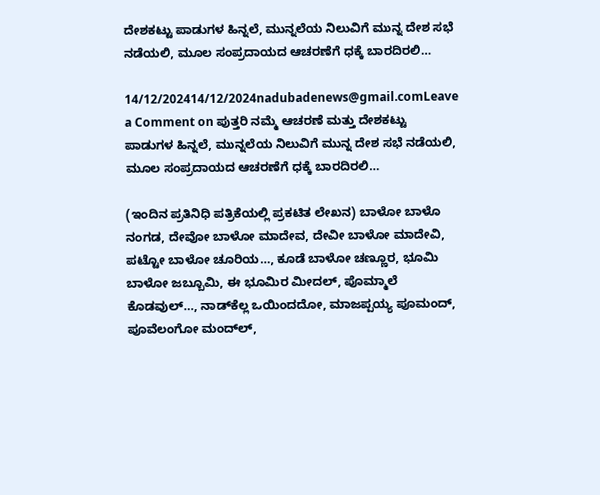ದೇಶಕಟ್ಟು ಪಾಡುಗಳ ಹಿನ್ನಲೆ, ಮುನ್ನಲೆಯ ನಿಲುವಿಗೆ ಮುನ್ನ ದೇಶ ಸಭೆ ನಡೆಯಲಿ, ಮೂಲ ಸಂಪ್ರದಾಯದ ಆಚರಣೆಗೆ ಧಕ್ಕೆ ಬಾರದಿರಲಿ…

14/12/202414/12/2024nadubadenews@gmail.comLeave a Comment on ಪುತ್ತರಿ ನಮ್ಮೆ ಆಚರಣೆ ಮತ್ತು ದೇಶಕಟ್ಟು ಪಾಡುಗಳ ಹಿನ್ನಲೆ, ಮುನ್ನಲೆಯ ನಿಲುವಿಗೆ ಮುನ್ನ ದೇಶ ಸಭೆ ನಡೆಯಲಿ, ಮೂಲ ಸಂಪ್ರದಾಯದ ಆಚರಣೆಗೆ ಧಕ್ಕೆ ಬಾರದಿರಲಿ…

(ಇಂದಿನ ಪ್ರತಿನಿಧಿ ಪತ್ರಿಕೆಯಲ್ಲಿ ಪ್ರಕಟಿತ ಲೇಖನ) ಬಾಳೋ ಬಾಳೊ ನಂಗಡ, ದೇವೋ ಬಾಳೋ ಮಾದೇವ, ದೇವೀ ಬಾಳೋ ಮಾದೇವಿ, ಪಟ್ಟೋ ಬಾಳೋ ಚೂರಿಯ…, ಕೂಡೆ ಬಾಳೋ ಚಣ್ಣೂರ, ಭೂಮಿ ಬಾಳೋ ಜಬ್ಬೂಮಿ, ಈ ಭೂಮಿರ ಮೀದಲ್‌, ಪೊಮ್ಮಾಲೆ ಕೊಡವುಲ್‌…, ನಾಡ್‌ಕೆಲ್ಲ ಒಯಿಂದದೋ, ಮಾಜಪ್ಪಯ್ಯ ಪೂಮಂದ್‌, ಪೂವೆಲಂಗೋ ಮಂದ್‌ಲ್‌,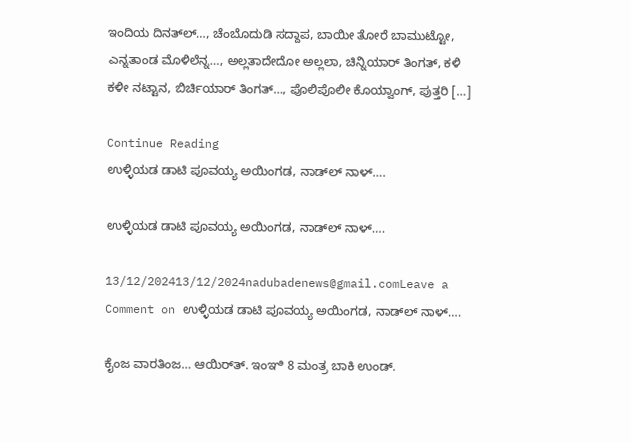ಇಂದಿಯ ದಿನತ್‌ಲ್‌…, ಚೆಂಬೊದುಡಿ ಸದ್ದಾಪ, ಬಾಯೀ ತೋರೆ ಬಾಮುಟ್ಟೋ, ಎನ್ನತಾಂಡ ಮೊಳಿಲೆನ್ನ…, ಅಲ್ಲತಾದೇದೋ ಅಲ್ಲಲಾ, ಚಿನ್ನಿಯಾರ್‌ ತಿಂಗತ್‌, ಕಳಿ ಕಳೀ ನಟ್ಟಾನ, ಬಿರ್ಚಿಯಾರ್‌ ತಿಂಗತ್‌…, ಪೊಲಿಪೊಲೀ ಕೊಯ್ವಾಂಗ್‌, ಪುತ್ತರಿ […]

Continue Reading
ಉಳ್ಳಿಯಡ ಡಾಟಿ ಪೂವಯ್ಯ ಅಯಿಂಗಡ, ನಾಡ್‌ಲ್‌ ನಾಳ್‌….

ಉಳ್ಳಿಯಡ ಡಾಟಿ ಪೂವಯ್ಯ ಅಯಿಂಗಡ, ನಾಡ್‌ಲ್‌ ನಾಳ್‌….

13/12/202413/12/2024nadubadenews@gmail.comLeave a Comment on ಉಳ್ಳಿಯಡ ಡಾಟಿ ಪೂವಯ್ಯ ಅಯಿಂಗಡ, ನಾಡ್‌ಲ್‌ ನಾಳ್‌….

ಕೈಂಜ ವಾರತಿಂಜ… ಆಯಿರ್‌ತ್. ಇಂಞಿ 8 ಮಂತ್ರ ಬಾಕಿ ಉಂಡ್.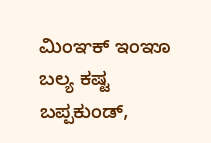ಮಿಂಞಕ್ ಇಂಞೂ ಬಲ್ಯ ಕಷ್ಟ ಬಪ್ಪಕುಂಡ್,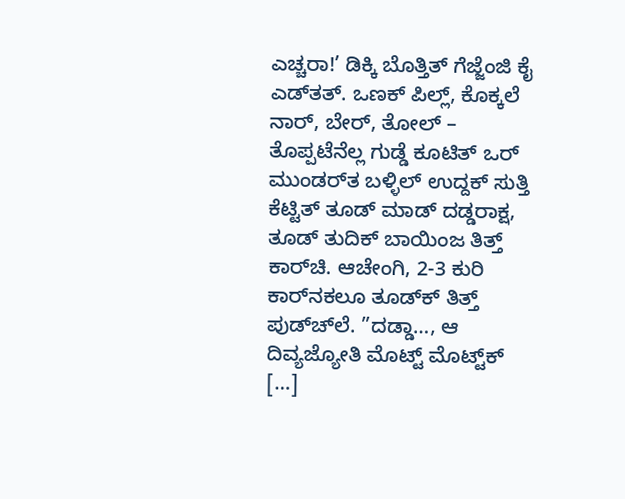ಎಚ್ಚರಾ!’ ಡಿಕ್ಕಿ ಬೊತ್ತಿತ್ ಗೆಜ್ಜೆಂಜಿ ಕೈ ಎಡ್‌‌ತತ್. ಒಣಕ್ ಪಿಲ್ಲ್, ಕೊಕ್ಕಲೆ ನಾರ್, ಬೇರ್, ತೋಲ್ – ತೊಪ್ಪಟೆನೆಲ್ಲ ಗುಡ್ಡೆ ಕೂಟಿತ್ ಒರ್ ಮುಂಡರ್‌ತ ಬಳ್ಳಿಲ್ ಉದ್ದಕ್ ಸುತ್ತಿ ಕೆಟ್ಟಿತ್ ತೂಡ್ ಮಾಡ್‌ ದಡ್ಡರಾಕ್ಷ, ತೂಡ್‌ ತುದಿಕ್ ಬಾಯಿಂಜ ತಿತ್ತ್ ಕಾರ್‌ಚಿ. ಆಚೇಂಗಿ, 2-3 ಕುರಿ ಕಾರ್‌ನಕಲೂ ತೂಡ್‌ಕ್ ತಿತ್ತ್ ಪುಡ್‌‌ಚ್‌ಲೆ. ”ದಡ್ಡಾ…, ಆ ದಿವ್ಯಜ್ಯೋತಿ ಮೊಟ್ಟ್ ಮೊಟ್ಟ್‌ಕ್ […]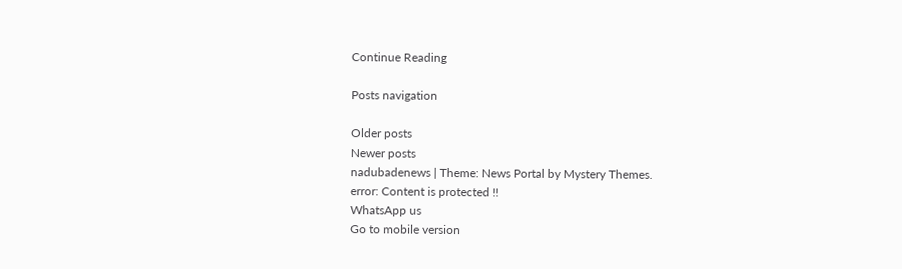Continue Reading

Posts navigation

Older posts
Newer posts
nadubadenews | Theme: News Portal by Mystery Themes.
error: Content is protected !!
WhatsApp us
Go to mobile version